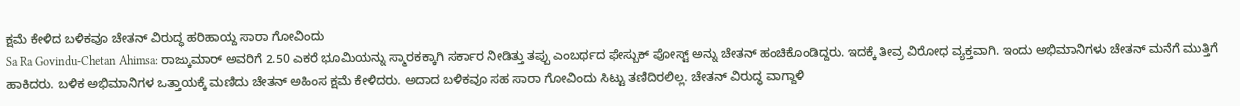ಕ್ಷಮೆ ಕೇಳಿದ ಬಳಿಕವೂ ಚೇತನ್ ವಿರುದ್ಧ ಹರಿಹಾಯ್ದ ಸಾರಾ ಗೋವಿಂದು
Sa Ra Govindu-Chetan Ahimsa: ರಾಜ್ಕುಮಾರ್ ಅವರಿಗೆ 2.50 ಎಕರೆ ಭೂಮಿಯನ್ನು ಸ್ಮಾರಕಕ್ಕಾಗಿ ಸರ್ಕಾರ ನೀಡಿತ್ತು ತಪ್ಪು ಎಂಬರ್ಥದ ಫೇಸ್ಬುಕ್ ಪೋಸ್ಟ್ ಅನ್ನು ಚೇತನ್ ಹಂಚಿಕೊಂಡಿದ್ದರು. ಇದಕ್ಕೆ ತೀವ್ರ ವಿರೋಧ ವ್ಯಕ್ತವಾಗಿ. ಇಂದು ಅಭಿಮಾನಿಗಳು ಚೇತನ್ ಮನೆಗೆ ಮುತ್ತಿಗೆ ಹಾಕಿದರು. ಬಳಿಕ ಅಭಿಮಾನಿಗಳ ಒತ್ತಾಯಕ್ಕೆ ಮಣಿದು ಚೇತನ್ ಅಹಿಂಸ ಕ್ಷಮೆ ಕೇಳಿದರು. ಅದಾದ ಬಳಿಕವೂ ಸಹ ಸಾರಾ ಗೋವಿಂದು ಸಿಟ್ಟು ತಣಿದಿರಲಿಲ್ಲ. ಚೇತನ್ ವಿರುದ್ಧ ವಾಗ್ದಾಳಿ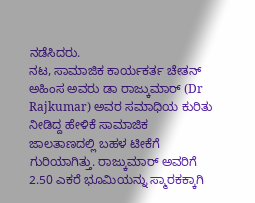ನಡೆಸಿದರು.
ನಟ, ಸಾಮಾಜಿಕ ಕಾರ್ಯಕರ್ತ ಚೇತನ್ ಅಹಿಂಸ ಅವರು ಡಾ ರಾಜ್ಕುಮಾರ್ (Dr Rajkumar) ಅವರ ಸಮಾಧಿಯ ಕುರಿತು ನೀಡಿದ್ದ ಹೇಳಿಕೆ ಸಾಮಾಜಿಕ ಜಾಲತಾಣದಲ್ಲಿ ಬಹಳ ಟೀಕೆಗೆ ಗುರಿಯಾಗಿತ್ತು. ರಾಜ್ಕುಮಾರ್ ಅವರಿಗೆ 2.50 ಎಕರೆ ಭೂಮಿಯನ್ನು ಸ್ಮಾರಕಕ್ಕಾಗಿ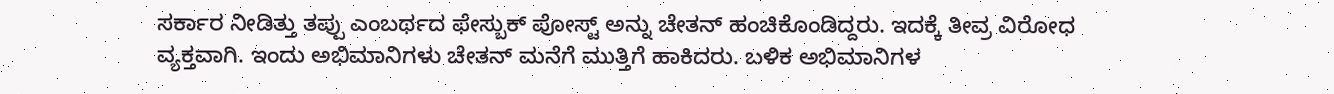ಸರ್ಕಾರ ನೀಡಿತ್ತು ತಪ್ಪು ಎಂಬರ್ಥದ ಫೇಸ್ಬುಕ್ ಪೋಸ್ಟ್ ಅನ್ನು ಚೇತನ್ ಹಂಚಿಕೊಂಡಿದ್ದರು. ಇದಕ್ಕೆ ತೀವ್ರ ವಿರೋಧ ವ್ಯಕ್ತವಾಗಿ. ಇಂದು ಅಭಿಮಾನಿಗಳು ಚೇತನ್ ಮನೆಗೆ ಮುತ್ತಿಗೆ ಹಾಕಿದರು. ಬಳಿಕ ಅಭಿಮಾನಿಗಳ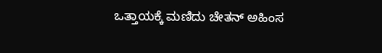ಒತ್ತಾಯಕ್ಕೆ ಮಣಿದು ಚೇತನ್ ಅಹಿಂಸ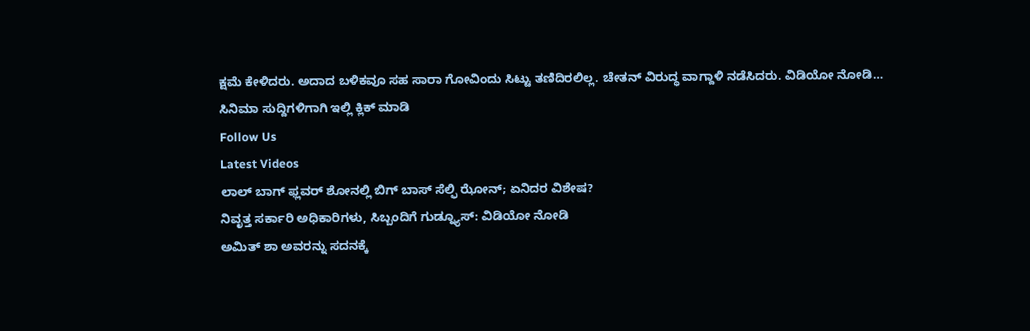ಕ್ಷಮೆ ಕೇಳಿದರು. ಅದಾದ ಬಳಿಕವೂ ಸಹ ಸಾರಾ ಗೋವಿಂದು ಸಿಟ್ಟು ತಣಿದಿರಲಿಲ್ಲ. ಚೇತನ್ ವಿರುದ್ಧ ವಾಗ್ದಾಳಿ ನಡೆಸಿದರು. ವಿಡಿಯೋ ನೋಡಿ…
ಸಿನಿಮಾ ಸುದ್ದಿಗಳಿಗಾಗಿ ಇಲ್ಲಿ ಕ್ಲಿಕ್ ಮಾಡಿ
Follow Us
Latest Videos
ಲಾಲ್ ಬಾಗ್ ಫ್ಲವರ್ ಶೋನಲ್ಲಿ ಬಿಗ್ ಬಾಸ್ ಸೆಲ್ಫಿ ಝೋನ್; ಏನಿದರ ವಿಶೇಷ?
ನಿವೃತ್ತ ಸರ್ಕಾರಿ ಅಧಿಕಾರಿಗಳು, ಸಿಬ್ಬಂದಿಗೆ ಗುಡ್ನ್ಯೂಸ್: ವಿಡಿಯೋ ನೋಡಿ
ಅಮಿತ್ ಶಾ ಅವರನ್ನು ಸದನಕ್ಕೆ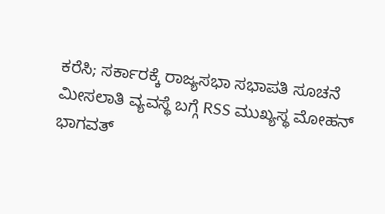ಕರೆಸಿ; ಸರ್ಕಾರಕ್ಕೆ ರಾಜ್ಯಸಭಾ ಸಭಾಪತಿ ಸೂಚನೆ
ಮೀಸಲಾತಿ ವ್ಯವಸ್ಥೆ ಬಗ್ಗೆ RSS ಮುಖ್ಯಸ್ಥ ಮೋಹನ್ ಭಾಗವತ್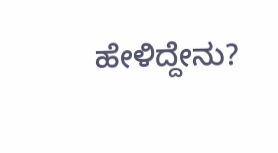ಹೇಳಿದ್ದೇನು?